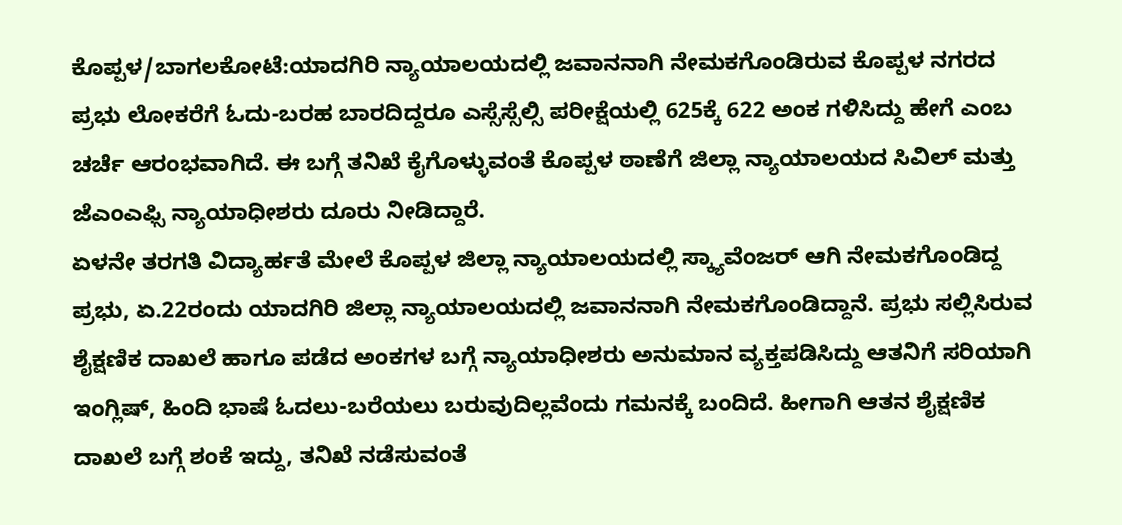ಕೊಪ್ಪಳ/ಬಾಗಲಕೋಟೆ:ಯಾದಗಿರಿ ನ್ಯಾಯಾಲಯದಲ್ಲಿ ಜವಾನನಾಗಿ ನೇಮಕಗೊಂಡಿರುವ ಕೊಪ್ಪಳ ನಗರದ ಪ್ರಭು ಲೋಕರೆಗೆ ಓದು-ಬರಹ ಬಾರದಿದ್ದರೂ ಎಸ್ಸೆಸ್ಸೆಲ್ಸಿ ಪರೀಕ್ಷೆಯಲ್ಲಿ 625ಕ್ಕೆ 622 ಅಂಕ ಗಳಿಸಿದ್ದು ಹೇಗೆ ಎಂಬ ಚರ್ಚೆ ಆರಂಭವಾಗಿದೆ. ಈ ಬಗ್ಗೆ ತನಿಖೆ ಕೈಗೊಳ್ಳುವಂತೆ ಕೊಪ್ಪಳ ಠಾಣೆಗೆ ಜಿಲ್ಲಾ ನ್ಯಾಯಾಲಯದ ಸಿವಿಲ್ ಮತ್ತು ಜೆಎಂಎಫ್ಸಿ ನ್ಯಾಯಾಧೀಶರು ದೂರು ನೀಡಿದ್ದಾರೆ.
ಏಳನೇ ತರಗತಿ ವಿದ್ಯಾರ್ಹತೆ ಮೇಲೆ ಕೊಪ್ಪಳ ಜಿಲ್ಲಾ ನ್ಯಾಯಾಲಯದಲ್ಲಿ ಸ್ಕ್ಯಾವೆಂಜರ್ ಆಗಿ ನೇಮಕಗೊಂಡಿದ್ದ ಪ್ರಭು, ಏ.22ರಂದು ಯಾದಗಿರಿ ಜಿಲ್ಲಾ ನ್ಯಾಯಾಲಯದಲ್ಲಿ ಜವಾನನಾಗಿ ನೇಮಕಗೊಂಡಿದ್ದಾನೆ. ಪ್ರಭು ಸಲ್ಲಿಸಿರುವ ಶೈಕ್ಷಣಿಕ ದಾಖಲೆ ಹಾಗೂ ಪಡೆದ ಅಂಕಗಳ ಬಗ್ಗೆ ನ್ಯಾಯಾಧೀಶರು ಅನುಮಾನ ವ್ಯಕ್ತಪಡಿಸಿದ್ದು ಆತನಿಗೆ ಸರಿಯಾಗಿ ಇಂಗ್ಲಿಷ್, ಹಿಂದಿ ಭಾಷೆ ಓದಲು-ಬರೆಯಲು ಬರುವುದಿಲ್ಲವೆಂದು ಗಮನಕ್ಕೆ ಬಂದಿದೆ. ಹೀಗಾಗಿ ಆತನ ಶೈಕ್ಷಣಿಕ ದಾಖಲೆ ಬಗ್ಗೆ ಶಂಕೆ ಇದ್ದು, ತನಿಖೆ ನಡೆಸುವಂತೆ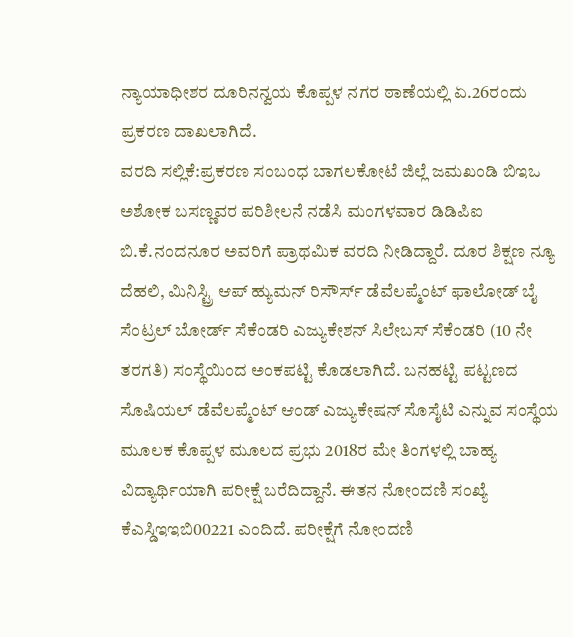ನ್ಯಾಯಾಧೀಶರ ದೂರಿನನ್ವಯ ಕೊಪ್ಪಳ ನಗರ ಠಾಣೆಯಲ್ಲಿ ಏ.26ರಂದು ಪ್ರಕರಣ ದಾಖಲಾಗಿದೆ.
ವರದಿ ಸಲ್ಲಿಕೆ:ಪ್ರಕರಣ ಸಂಬಂಧ ಬಾಗಲಕೋಟೆ ಜಿಲ್ಲೆ ಜಮಖಂಡಿ ಬಿಇಒ ಅಶೋಕ ಬಸಣ್ಣವರ ಪರಿಶೀಲನೆ ನಡೆಸಿ ಮಂಗಳವಾರ ಡಿಡಿಪಿಐ ಬಿ.ಕೆ.ನಂದನೂರ ಅವರಿಗೆ ಪ್ರಾಥಮಿಕ ವರದಿ ನೀಡಿದ್ದಾರೆ. ದೂರ ಶಿಕ್ಷಣ ನ್ಯೂ ದೆಹಲಿ, ಮಿನಿಸ್ಟ್ರಿ ಆಪ್ ಹ್ಯುಮನ್ ರಿಸೌರ್ಸ್ ಡೆವೆಲಪ್ಮೆಂಟ್ ಫಾಲೋಡ್ ಬೈ ಸೆಂಟ್ರಲ್ ಬೋರ್ಡ್ ಸೆಕೆಂಡರಿ ಎಜ್ಯುಕೇಶನ್ ಸಿಲೇಬಸ್ ಸೆಕೆಂಡರಿ (10 ನೇ ತರಗತಿ) ಸಂಸ್ಥೆಯಿಂದ ಅಂಕಪಟ್ಟಿ ಕೊಡಲಾಗಿದೆ. ಬನಹಟ್ಟಿ ಪಟ್ಟಣದ ಸೊಷಿಯಲ್ ಡೆವೆಲಪ್ಮೆಂಟ್ ಆಂಡ್ ಎಜ್ಯುಕೇಷನ್ ಸೊಸೈಟಿ ಎನ್ನುವ ಸಂಸ್ಥೆಯ ಮೂಲಕ ಕೊಪ್ಪಳ ಮೂಲದ ಪ್ರಭು 2018ರ ಮೇ ತಿಂಗಳಲ್ಲಿ ಬಾಹ್ಯ ವಿದ್ಯಾರ್ಥಿಯಾಗಿ ಪರೀಕ್ಷೆ ಬರೆದಿದ್ದಾನೆ. ಈತನ ನೋಂದಣಿ ಸಂಖ್ಯೆ ಕೆಎಸ್ಡಿಇಇಬಿ00221 ಎಂದಿದೆ. ಪರೀಕ್ಷೆಗೆ ನೋಂದಣಿ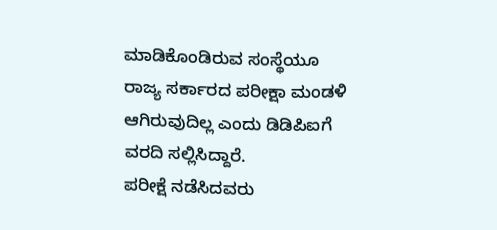ಮಾಡಿಕೊಂಡಿರುವ ಸಂಸ್ಥೆಯೂ ರಾಜ್ಯ ಸರ್ಕಾರದ ಪರೀಕ್ಷಾ ಮಂಡಳಿ ಆಗಿರುವುದಿಲ್ಲ ಎಂದು ಡಿಡಿಪಿಐಗೆ ವರದಿ ಸಲ್ಲಿಸಿದ್ದಾರೆ.
ಪರೀಕ್ಷೆ ನಡೆಸಿದವರು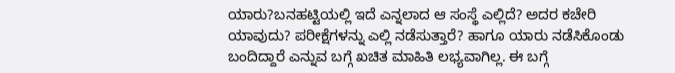ಯಾರು?ಬನಹಟ್ಟಿಯಲ್ಲಿ ಇದೆ ಎನ್ನಲಾದ ಆ ಸಂಸ್ಥೆ ಎಲ್ಲಿದೆ? ಅದರ ಕಚೇರಿ ಯಾವುದು? ಪರೀಕ್ಷೆಗಳನ್ನು ಎಲ್ಲಿ ನಡೆಸುತ್ತಾರೆ? ಹಾಗೂ ಯಾರು ನಡೆಸಿಕೊಂಡು ಬಂದಿದ್ದಾರೆ ಎನ್ನುವ ಬಗ್ಗೆ ಖಚಿತ ಮಾಹಿತಿ ಲಭ್ಯವಾಗಿಲ್ಲ. ಈ ಬಗ್ಗೆ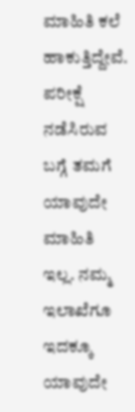ಮಾಹಿತಿ ಕಲೆ ಹಾಕುತ್ತಿದ್ದೇವೆ. ಪರೀಕ್ಷೆ ನಡೆಸಿರುವ ಬಗ್ಗೆ ತಮಗೆ ಯಾವುದೇ ಮಾಹಿತಿ ಇಲ್ಲ. ನಮ್ಮ ಇಲಾಖೆಗೂ ಇದಕ್ಕೂ ಯಾವುದೇ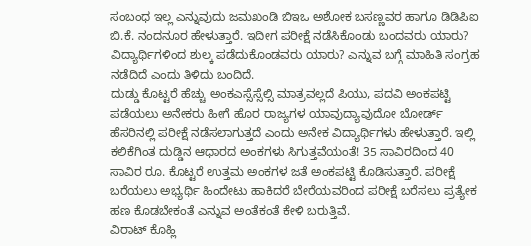ಸಂಬಂಧ ಇಲ್ಲ ಎನ್ನುವುದು ಜಮಖಂಡಿ ಬಿಇಒ ಅಶೋಕ ಬಸಣ್ಣವರ ಹಾಗೂ ಡಿಡಿಪಿಐ ಬಿ.ಕೆ. ನಂದನೂರ ಹೇಳುತ್ತಾರೆ. ಇದೀಗ ಪರೀಕ್ಷೆ ನಡೆಸಿಕೊಂಡು ಬಂದವರು ಯಾರು? ವಿದ್ಯಾರ್ಥಿಗಳಿಂದ ಶುಲ್ಕ ಪಡೆದುಕೊಂಡವರು ಯಾರು? ಎನ್ನುವ ಬಗ್ಗೆ ಮಾಹಿತಿ ಸಂಗ್ರಹ ನಡೆದಿದೆ ಎಂದು ತಿಳಿದು ಬಂದಿದೆ.
ದುಡ್ಡು ಕೊಟ್ಟರೆ ಹೆಚ್ಚು ಅಂಕಎಸ್ಸೆಸ್ಸೆಲ್ಸಿ ಮಾತ್ರವಲ್ಲದೆ ಪಿಯು, ಪದವಿ ಅಂಕಪಟ್ಟಿ ಪಡೆಯಲು ಅನೇಕರು ಹೀಗೆ ಹೊರ ರಾಜ್ಯಗಳ ಯಾವುದ್ಯಾವುದೋ ಬೋರ್ಡ್ ಹೆಸರಿನಲ್ಲಿ ಪರೀಕ್ಷೆ ನಡೆಸಲಾಗುತ್ತದೆ ಎಂದು ಅನೇಕ ವಿದ್ಯಾರ್ಥಿಗಳು ಹೇಳುತ್ತಾರೆ. ಇಲ್ಲಿ ಕಲಿಕೆಗಿಂತ ದುಡ್ಡಿನ ಆಧಾರದ ಅಂಕಗಳು ಸಿಗುತ್ತವೆಯಂತೆ! 35 ಸಾವಿರದಿಂದ 40 ಸಾವಿರ ರೂ. ಕೊಟ್ಟರೆ ಉತ್ತಮ ಅಂಕಗಳ ಜತೆ ಅಂಕಪಟ್ಟಿ ಕೊಡಿಸುತ್ತಾರೆ. ಪರೀಕ್ಷೆ ಬರೆಯಲು ಅಭ್ಯರ್ಥಿ ಹಿಂದೇಟು ಹಾಕಿದರೆ ಬೇರೆಯವರಿಂದ ಪರೀಕ್ಷೆ ಬರೆಸಲು ಪ್ರತ್ಯೇಕ ಹಣ ಕೊಡಬೇಕಂತೆ ಎನ್ನುವ ಅಂತೆಕಂತೆ ಕೇಳಿ ಬರುತ್ತಿವೆ.
ವಿರಾಟ್ ಕೊಹ್ಲಿ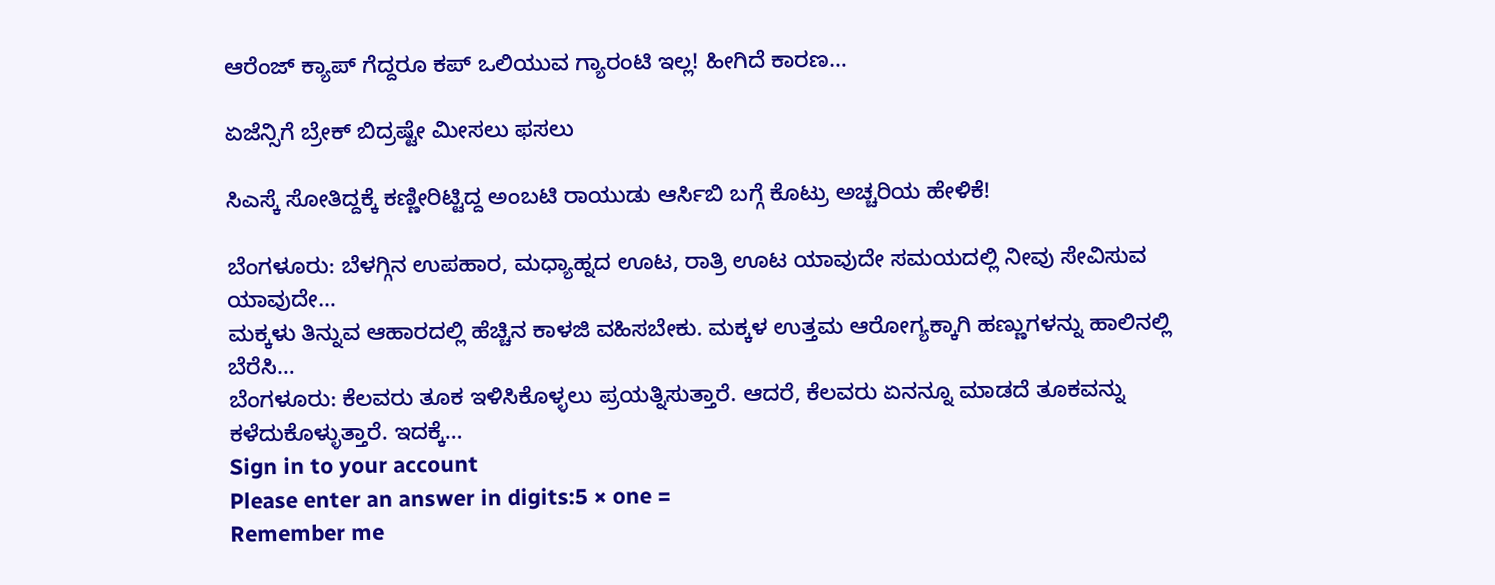ಆರೆಂಜ್ ಕ್ಯಾಪ್ ಗೆದ್ದರೂ ಕಪ್ ಒಲಿಯುವ ಗ್ಯಾರಂಟಿ ಇಲ್ಲ! ಹೀಗಿದೆ ಕಾರಣ…

ಏಜೆನ್ಸಿಗೆ ಬ್ರೇಕ್ ಬಿದ್ರಷ್ಟೇ ಮೀಸಲು ಫಸಲು

ಸಿಎಸ್ಕೆ ಸೋತಿದ್ದಕ್ಕೆ ಕಣ್ಣೀರಿಟ್ಟಿದ್ದ ಅಂಬಟಿ ರಾಯುಡು ಆರ್ಸಿಬಿ ಬಗ್ಗೆ ಕೊಟ್ರು ಅಚ್ಚರಿಯ ಹೇಳಿಕೆ!

ಬೆಂಗಳೂರು: ಬೆಳಗ್ಗಿನ ಉಪಹಾರ, ಮಧ್ಯಾಹ್ನದ ಊಟ, ರಾತ್ರಿ ಊಟ ಯಾವುದೇ ಸಮಯದಲ್ಲಿ ನೀವು ಸೇವಿಸುವ ಯಾವುದೇ…
ಮಕ್ಕಳು ತಿನ್ನುವ ಆಹಾರದಲ್ಲಿ ಹೆಚ್ಚಿನ ಕಾಳಜಿ ವಹಿಸಬೇಕು. ಮಕ್ಕಳ ಉತ್ತಮ ಆರೋಗ್ಯಕ್ಕಾಗಿ ಹಣ್ಣುಗಳನ್ನು ಹಾಲಿನಲ್ಲಿ ಬೆರೆಸಿ…
ಬೆಂಗಳೂರು: ಕೆಲವರು ತೂಕ ಇಳಿಸಿಕೊಳ್ಳಲು ಪ್ರಯತ್ನಿಸುತ್ತಾರೆ. ಆದರೆ, ಕೆಲವರು ಏನನ್ನೂ ಮಾಡದೆ ತೂಕವನ್ನು ಕಳೆದುಕೊಳ್ಳುತ್ತಾರೆ. ಇದಕ್ಕೆ…
Sign in to your account
Please enter an answer in digits:5 × one =
Remember me